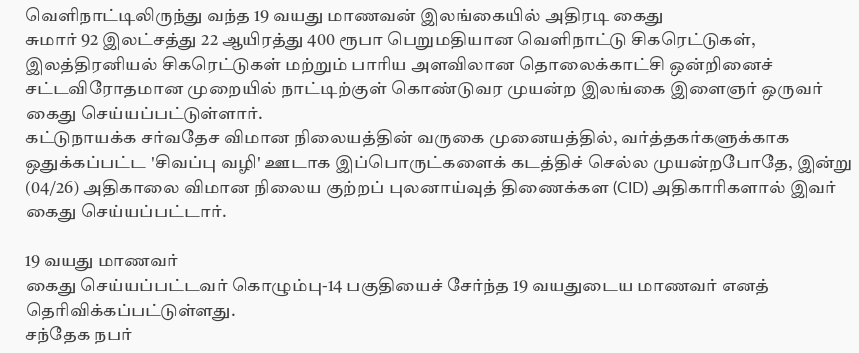வெளிநாட்டிலிருந்து வந்த 19 வயது மாணவன் இலங்கையில் அதிரடி கைது
சுமார் 92 இலட்சத்து 22 ஆயிரத்து 400 ரூபா பெறுமதியான வெளிநாட்டு சிகரெட்டுகள், இலத்திரனியல் சிகரெட்டுகள் மற்றும் பாரிய அளவிலான தொலைக்காட்சி ஒன்றினைச் சட்டவிரோதமான முறையில் நாட்டிற்குள் கொண்டுவர முயன்ற இலங்கை இளைஞர் ஒருவர் கைது செய்யப்பட்டுள்ளார்.
கட்டுநாயக்க சர்வதேச விமான நிலையத்தின் வருகை முனையத்தில், வர்த்தகர்களுக்காக ஒதுக்கப்பட்ட 'சிவப்பு வழி' ஊடாக இப்பொருட்களைக் கடத்திச் செல்ல முயன்றபோதே, இன்று (04/26) அதிகாலை விமான நிலைய குற்றப் புலனாய்வுத் திணைக்கள (CID) அதிகாரிகளால் இவர் கைது செய்யப்பட்டார்.

19 வயது மாணவர்
கைது செய்யப்பட்டவர் கொழும்பு-14 பகுதியைச் சேர்ந்த 19 வயதுடைய மாணவர் எனத் தெரிவிக்கப்பட்டுள்ளது.
சந்தேக நபர்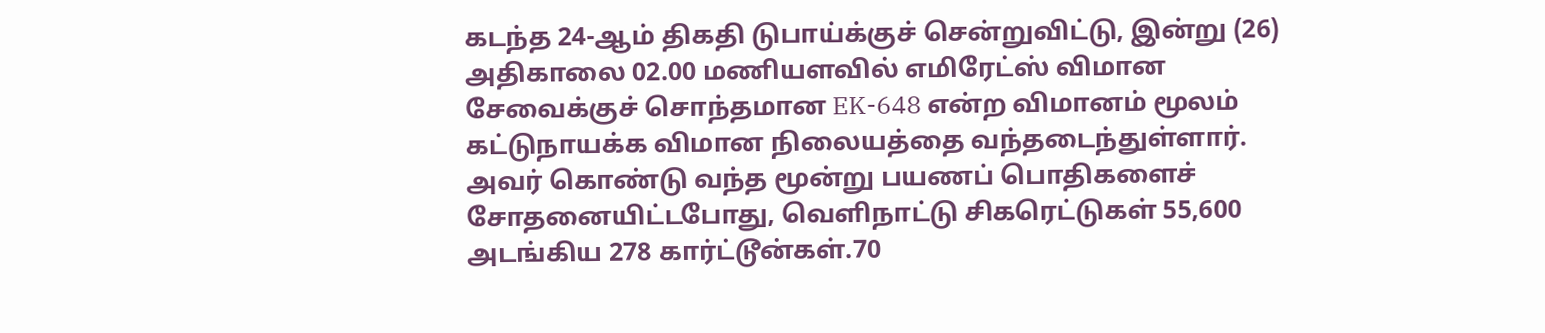கடந்த 24-ஆம் திகதி டுபாய்க்குச் சென்றுவிட்டு, இன்று (26) அதிகாலை 02.00 மணியளவில் எமிரேட்ஸ் விமான சேவைக்குச் சொந்தமான EK-648 என்ற விமானம் மூலம் கட்டுநாயக்க விமான நிலையத்தை வந்தடைந்துள்ளார்.
அவர் கொண்டு வந்த மூன்று பயணப் பொதிகளைச் சோதனையிட்டபோது, வெளிநாட்டு சிகரெட்டுகள் 55,600 அடங்கிய 278 கார்ட்டூன்கள்.70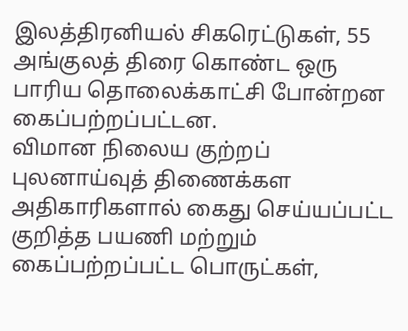இலத்திரனியல் சிகரெட்டுகள், 55 அங்குலத் திரை கொண்ட ஒரு பாரிய தொலைக்காட்சி போன்றன கைப்பற்றப்பட்டன.
விமான நிலைய குற்றப் புலனாய்வுத் திணைக்கள அதிகாரிகளால் கைது செய்யப்பட்ட குறித்த பயணி மற்றும் கைப்பற்றப்பட்ட பொருட்கள்,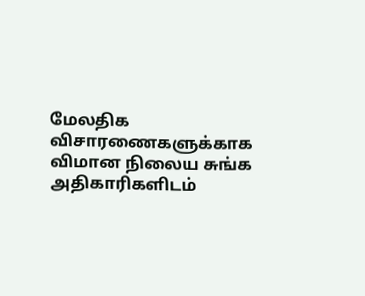மேலதிக விசாரணைகளுக்காக விமான நிலைய சுங்க அதிகாரிகளிடம்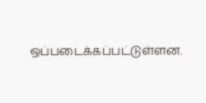ஒப்படைக்கப்பட்டுள்ளன.